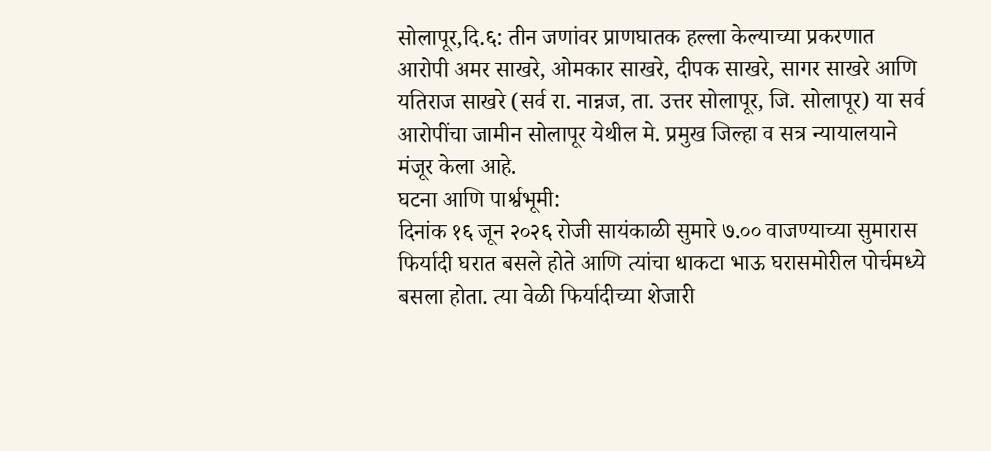सोलापूर,दि.६: तीन जणांवर प्राणघातक हल्ला केल्याच्या प्रकरणात आरोपी अमर साखरे, ओमकार साखरे, दीपक साखरे, सागर साखरे आणि यतिराज साखरे (सर्व रा. नान्नज, ता. उत्तर सोलापूर, जि. सोलापूर) या सर्व आरोपींचा जामीन सोलापूर येथील मे. प्रमुख जिल्हा व सत्र न्यायालयाने मंजूर केला आहे.
घटना आणि पार्श्वभूमी:
दिनांक १६ जून २०२६ रोजी सायंकाळी सुमारे ७.०० वाजण्याच्या सुमारास फिर्यादी घरात बसले होते आणि त्यांचा धाकटा भाऊ घरासमोरील पोर्चमध्ये बसला होता. त्या वेळी फिर्यादीच्या शेजारी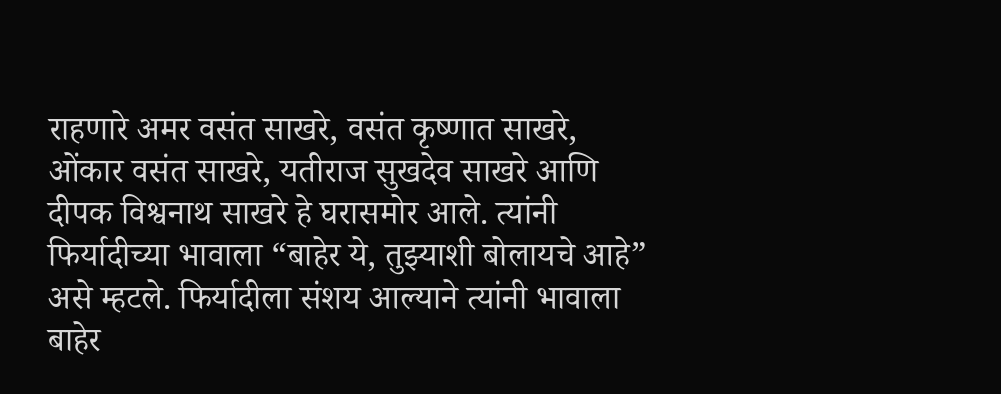राहणारे अमर वसंत साखरे, वसंत कृष्णात साखरे, ओंकार वसंत साखरे, यतीराज सुखदेव साखरे आणि दीपक विश्वनाथ साखरे हे घरासमोर आले. त्यांनी फिर्यादीच्या भावाला “बाहेर ये, तुझ्याशी बोलायचे आहे” असे म्हटले. फिर्यादीला संशय आल्याने त्यांनी भावाला बाहेर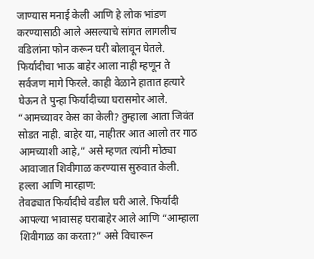जाण्यास मनाई केली आणि हे लोक भांडण करण्यासाठी आले असल्याचे सांगत लागलीच वडिलांना फोन करून घरी बोलावून घेतले.
फिर्यादीचा भाऊ बाहेर आला नाही म्हणून ते सर्वजण मागे फिरले. काही वेळाने हातात हत्यारे घेऊन ते पुन्हा फिर्यादीच्या घरासमोर आले. “आमच्यावर केस का केली? तुम्हाला आता जिवंत सोडत नाही. बाहेर या, नाहीतर आत आलो तर गाठ आमच्याशी आहे,” असे म्हणत त्यांनी मोठ्या आवाजात शिवीगाळ करण्यास सुरुवात केली.
हल्ला आणि मारहाण:
तेवढ्यात फिर्यादीचे वडील घरी आले. फिर्यादी आपल्या भावासह घराबाहेर आले आणि “आम्हाला शिवीगाळ का करता?” असे विचारून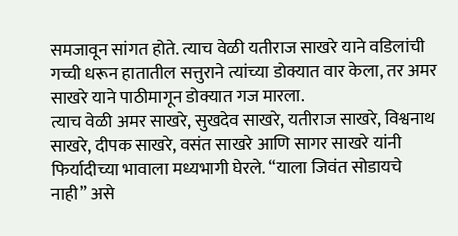समजावून सांगत होते. त्याच वेळी यतीराज साखरे याने वडिलांची गच्ची धरून हातातील सत्तुराने त्यांच्या डोक्यात वार केला, तर अमर साखरे याने पाठीमागून डोक्यात गज मारला.
त्याच वेळी अमर साखरे, सुखदेव साखरे, यतीराज साखरे, विश्वनाथ साखरे, दीपक साखरे, वसंत साखरे आणि सागर साखरे यांनी फिर्यादीच्या भावाला मध्यभागी घेरले. “याला जिवंत सोडायचे नाही” असे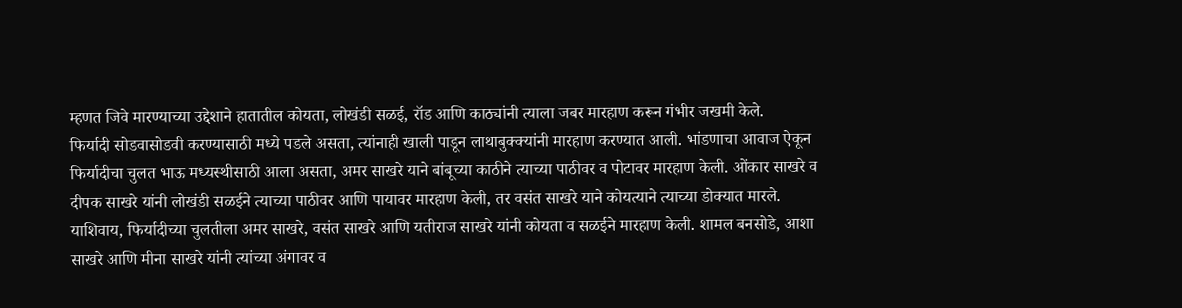म्हणत जिवे मारण्याच्या उद्देशाने हातातील कोयता, लोखंडी सळई, रॉड आणि काठ्यांनी त्याला जबर मारहाण करून गंभीर जखमी केले.
फिर्यादी सोडवासोडवी करण्यासाठी मध्ये पडले असता, त्यांनाही खाली पाडून लाथाबुक्क्यांनी मारहाण करण्यात आली. भांडणाचा आवाज ऐकून फिर्यादीचा चुलत भाऊ मध्यस्थीसाठी आला असता, अमर साखरे याने बांबूच्या काठीने त्याच्या पाठीवर व पोटावर मारहाण केली. ओंकार साखरे व दीपक साखरे यांनी लोखंडी सळईने त्याच्या पाठीवर आणि पायावर मारहाण केली, तर वसंत साखरे याने कोयत्याने त्याच्या डोक्यात मारले.
याशिवाय, फिर्यादीच्या चुलतीला अमर साखरे, वसंत साखरे आणि यतीराज साखरे यांनी कोयता व सळईने मारहाण केली. शामल बनसोडे, आशा साखरे आणि मीना साखरे यांनी त्यांच्या अंगावर व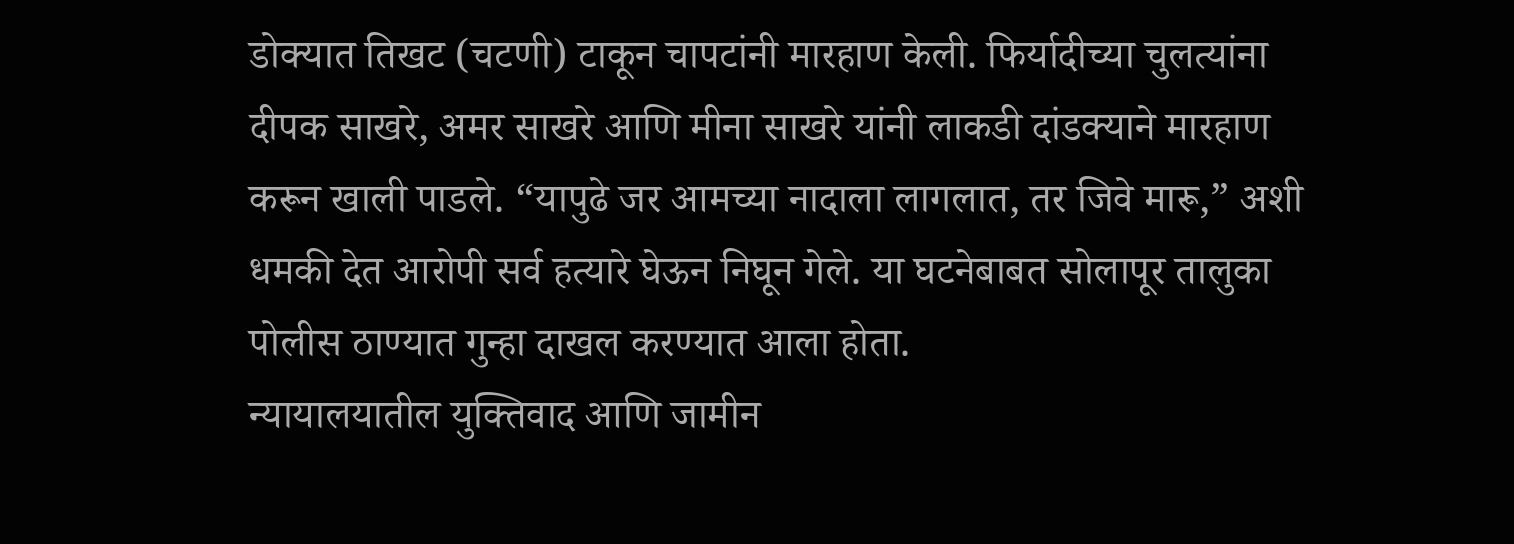डोक्यात तिखट (चटणी) टाकून चापटांनी मारहाण केली. फिर्यादीच्या चुलत्यांना दीपक साखरे, अमर साखरे आणि मीना साखरे यांनी लाकडी दांडक्याने मारहाण करून खाली पाडले. “यापुढे जर आमच्या नादाला लागलात, तर जिवे मारू,” अशी धमकी देत आरोपी सर्व हत्यारे घेऊन निघून गेले. या घटनेबाबत सोलापूर तालुका पोलीस ठाण्यात गुन्हा दाखल करण्यात आला होता.
न्यायालयातील युक्तिवाद आणि जामीन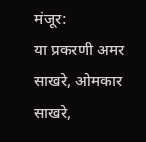मंजूर:
या प्रकरणी अमर साखरे, ओमकार साखरे,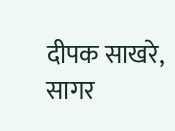दीपक साखरे, सागर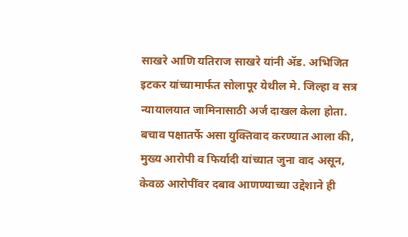साखरे आणि यतिराज साखरे यांनी ॲड. अभिजित इटकर यांच्यामार्फत सोलापूर येथील मे. जिल्हा व सत्र न्यायालयात जामिनासाठी अर्ज दाखल केला होता.
बचाव पक्षातर्फे असा युक्तिवाद करण्यात आला की, मुख्य आरोपी व फिर्यादी यांच्यात जुना वाद असून, केवळ आरोपींवर दबाव आणण्याच्या उद्देशाने ही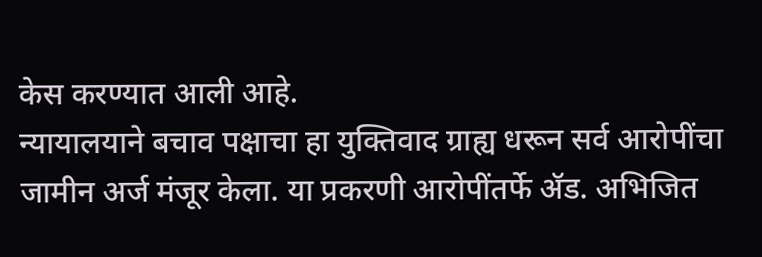केस करण्यात आली आहे.
न्यायालयाने बचाव पक्षाचा हा युक्तिवाद ग्राह्य धरून सर्व आरोपींचा जामीन अर्ज मंजूर केला. या प्रकरणी आरोपींतर्फे ॲड. अभिजित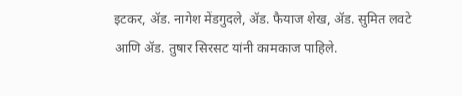इटकर, ॲड. नागेश मेंडगुदले, ॲड. फैयाज शेख, ॲड. सुमित लवटे आणि ॲड. तुषार सिरसट यांनी कामकाज पाहिले.